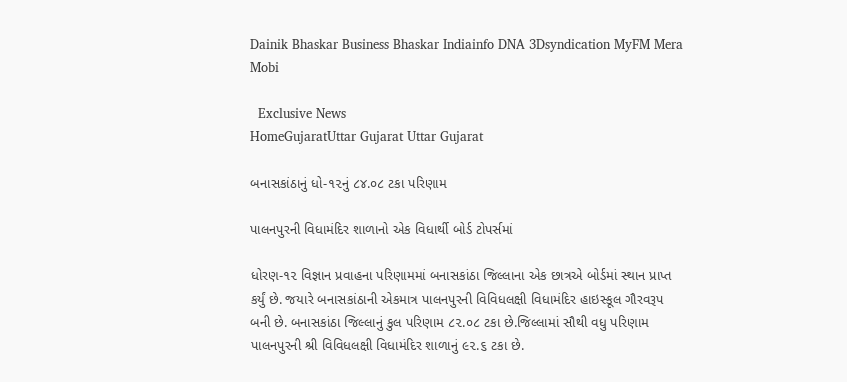Dainik Bhaskar Business Bhaskar Indiainfo DNA 3Dsyndication MyFM Mera Mobi

  Exclusive News
HomeGujaratUttar Gujarat Uttar Gujarat

બનાસકાંઠાનું ધો-૧૨નું ૮૪.૦૮ ટકા પરિણામ

પાલનપુરની વિધામંદિર શાળાનો એક વિધાર્થી બોર્ડ ટોપર્સમાં

ધોરણ-૧૨ વિજ્ઞાન પ્રવાહના પરિણામમાં બનાસકાંઠા જિલ્લાના એક છાત્રએ બોર્ડમાં સ્થાન પ્રાપ્ત કર્યું છે. જયારે બનાસકાંઠાની એકમાત્ર પાલનપુરની વિવિધલક્ષી વિધામંદિર હાઇસ્કૂલ ગૌરવરૂપ બની છે. બનાસકાંઠા જિલ્લાનું કુલ પરિણામ ૮૨.૦૮ ટકા છે.જિલ્લામાં સૌથી વધુ પરિણામ પાલનપુરની શ્રી વિવિધલક્ષી વિધામંદિર શાળાનું ૯૨.૬ ટકા છે.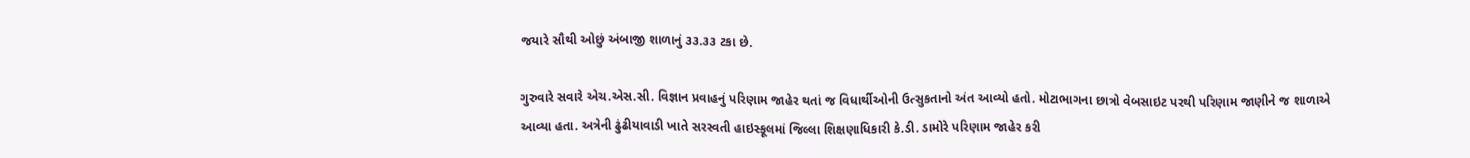જયારે સૌથી ઓછું અંબાજી શાળાનું ૩૩.૩૩ ટકા છે.

ગુરુવારે સવારે એચ.એસ.સી. વિજ્ઞાન પ્રવાહનું પરિણામ જાહેર થતાં જ વિધાર્થીઓની ઉત્સુકતાનો અંત આવ્યો હતો. મોટાભાગના છાત્રો વેબસાઇટ પરથી પરિણામ જાણીને જ શાળાએ આવ્યા હતા. અત્રેની ઢુંઢીયાવાડી ખાતે સરસ્વતી હાઇસ્કૂલમાં જિલ્લા શિક્ષણાધિકારી કે.ડી. ડામોરે પરિણામ જાહેર કરી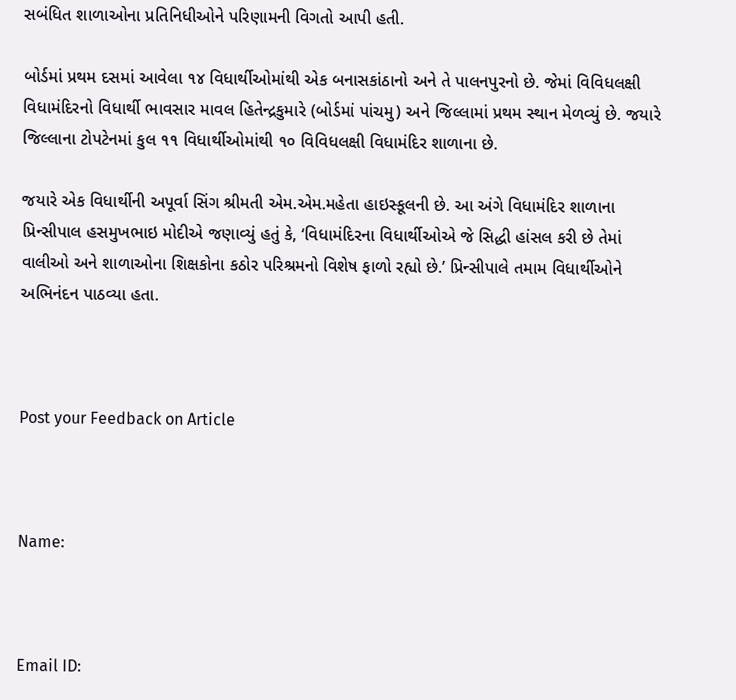સબંધિત શાળાઓના પ્રતિનિધીઓને પરિણામની વિગતો આપી હતી.

બોર્ડમાં પ્રથમ દસમાં આવેલા ૧૪ વિધાર્થીઓમાંથી એક બનાસકાંઠાનો અને તે પાલનપુરનો છે. જેમાં વિવિધલક્ષી વિધામંદિરનો વિધાર્થી ભાવસાર માવલ હિતેન્દ્રકુમારે (બોર્ડમાં પાંચમુ) અને જિલ્લામાં પ્રથમ સ્થાન મેળવ્યું છે. જયારે જિલ્લાના ટોપટેનમાં કુલ ૧૧ વિધાર્થીઓમાંથી ૧૦ વિવિધલક્ષી વિધામંદિર શાળાના છે.

જયારે એક વિધાર્થીની અપૂર્વા સિંગ શ્રીમતી એમ.એમ.મહેતા હાઇસ્કૂલની છે. આ અંગે વિધામંદિર શાળાના પ્રિન્સીપાલ હસમુખભાઇ મોદીએ જણાવ્યું હતું કે, ‘વિધામંદિરના વિધાર્થીઓએ જે સિદ્ધી હાંસલ કરી છે તેમાં વાલીઓ અને શાળાઓના શિક્ષકોના કઠોર પરિશ્રમનો વિશેષ ફાળો રહ્યો છે.’ પ્રિન્સીપાલે તમામ વિધાર્થીઓને અભિનંદન પાઠવ્યા હતા.



Post your Feedback on Article



Name:



Email ID: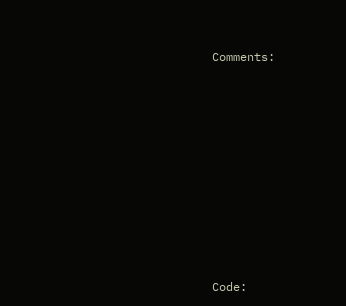Comments:















Code: